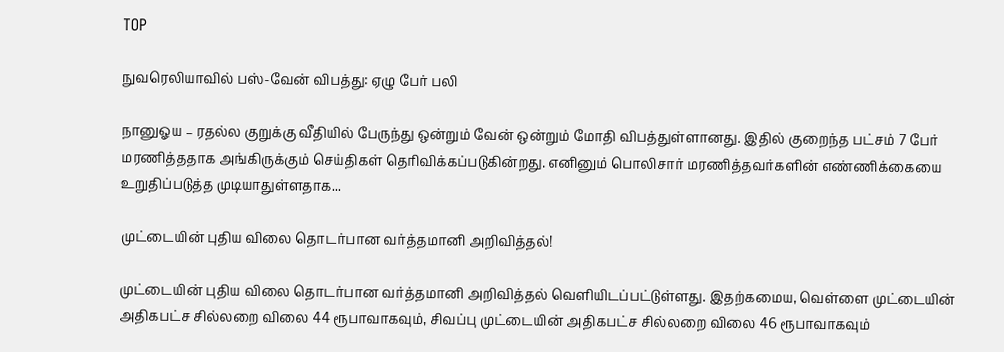TOP

நுவரெலியாவில் பஸ்-வேன் விபத்து: ஏழு பேர் பலி

நானுஓய – ரதல்ல குறுக்கு வீதியில் பேருந்து ஒன்றும் வேன் ஒன்றும் மோதி விபத்துள்ளானது. இதில் குறைந்த பட்சம் 7 பேர் மரணித்ததாக அங்கிருக்கும் செய்திகள் தெரிவிக்கப்படுகின்றது. எனினும் பொலிசார் மரணித்தவர்களின் எண்ணிக்கையை உறுதிப்படுத்த முடியாதுள்ளதாக...

முட்டையின் புதிய விலை தொடர்பான வர்த்தமானி அறிவித்தல்!

முட்டையின் புதிய விலை தொடர்பான வர்த்தமானி அறிவித்தல் வெளியிடப்பட்டுள்ளது. இதற்கமைய, வெள்ளை முட்டையின் அதிகபட்ச சில்லறை விலை 44 ரூபாவாகவும், சிவப்பு முட்டையின் அதிகபட்ச சில்லறை விலை 46 ரூபாவாகவும்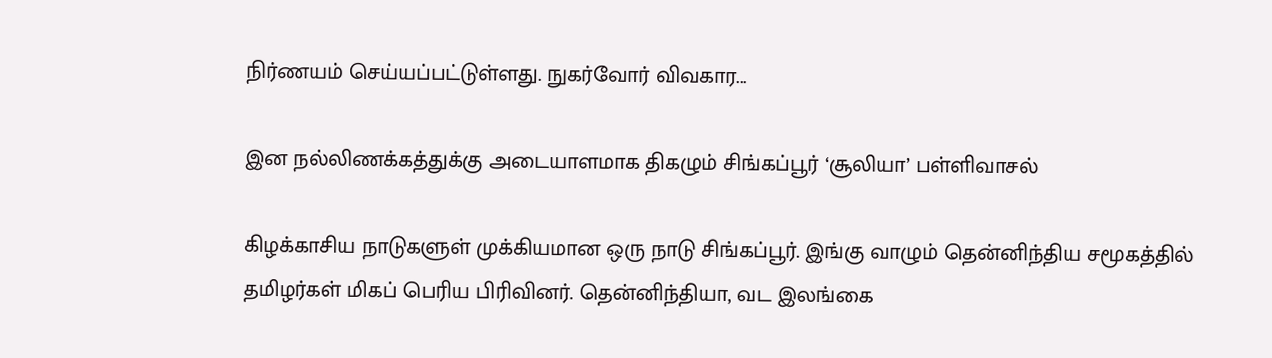நிர்ணயம் செய்யப்பட்டுள்ளது. நுகர்வோர் விவகார...

இன நல்லிணக்கத்துக்கு அடையாளமாக திகழும் சிங்கப்பூர் ‘சூலியா’ பள்ளிவாசல்

கிழக்காசிய நாடுகளுள் முக்கியமான ஒரு நாடு சிங்கப்பூர். இங்கு வாழும் தென்னிந்திய சமூகத்தில் தமிழர்கள் மிகப் பெரிய பிரிவினர். தென்னிந்தியா, வட இலங்கை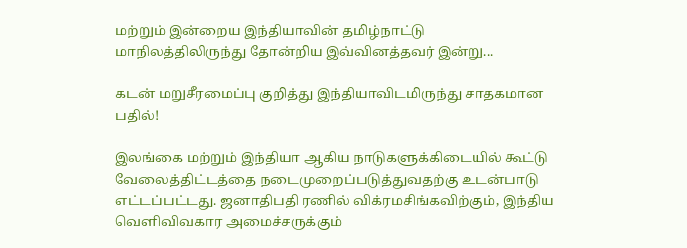மற்றும் இன்றைய இந்தியாவின் தமிழ்நாட்டு மாநிலத்திலிருந்து தோன்றிய இவ்வினத்தவர் இன்று...

கடன் மறுசீரமைப்பு குறித்து இந்தியாவிடமிருந்து சாதகமான பதில்!

இலங்கை மற்றும் இந்தியா ஆகிய நாடுகளுக்கிடையில் கூட்டு வேலைத்திட்டத்தை நடைமுறைப்படுத்துவதற்கு உடன்பாடு எட்டப்பட்டது. ஜனாதிபதி ரணில் விக்ரமசிங்கவிற்கும், இந்திய வெளிவிவகார அமைச்சருக்கும்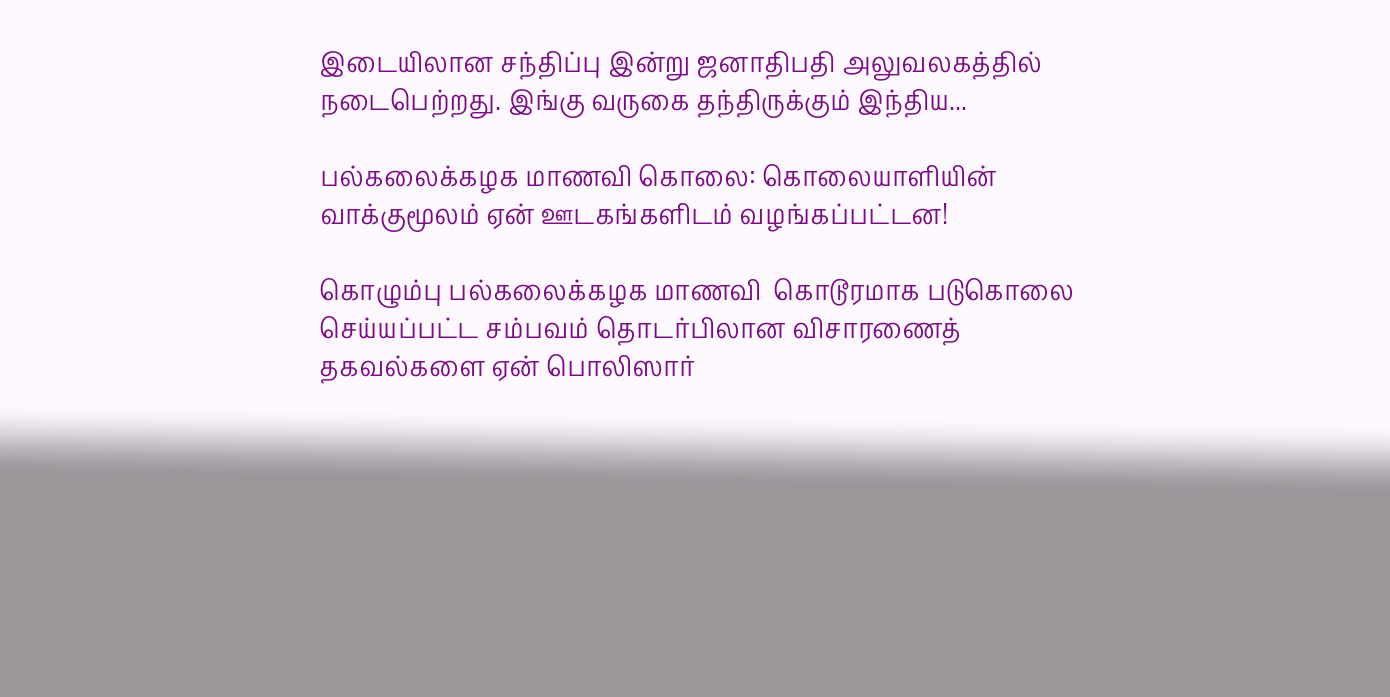இடையிலான சந்திப்பு இன்று ஜனாதிபதி அலுவலகத்தில் நடைபெற்றது. இங்கு வருகை தந்திருக்கும் இந்திய...

பல்கலைக்கழக மாணவி கொலை: கொலையாளியின் வாக்குமூலம் ஏன் ஊடகங்களிடம் வழங்கப்பட்டன!

கொழும்பு பல்கலைக்கழக மாணவி  கொடூரமாக படுகொலை செய்யப்பட்ட சம்பவம் தொடர்பிலான விசாரணைத் தகவல்களை ஏன் பொலிஸார்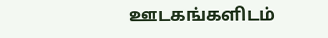ஊடகங்களிடம்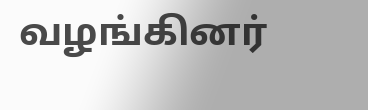வழங்கினர்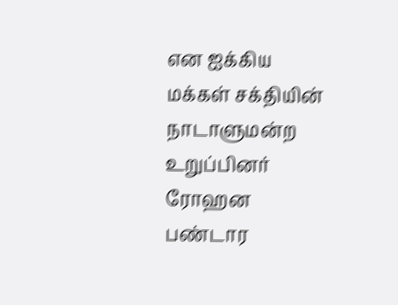என ஐக்கிய மக்கள் சக்தியின் நாடாளுமன்ற உறுப்பினர் ரோஹன பண்டார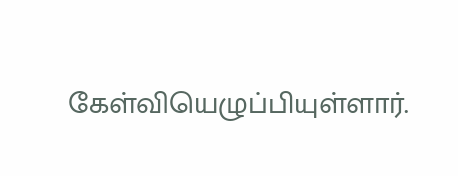கேள்வியெழுப்பியுள்ளார்.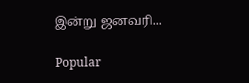இன்று ஜனவரி...

Popular